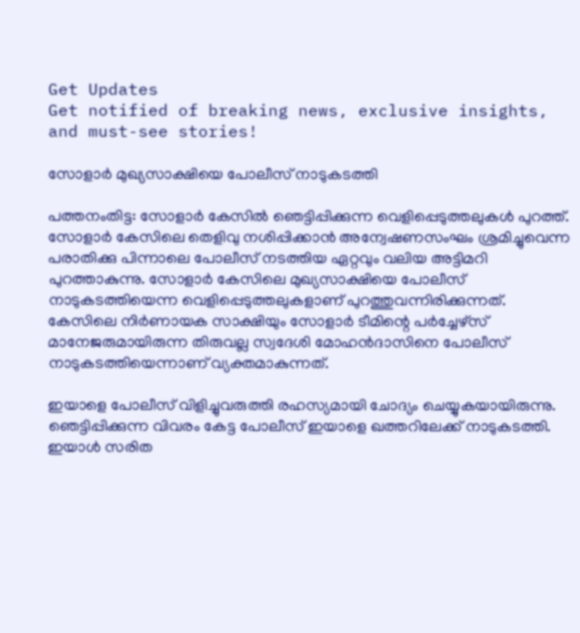Get Updates
Get notified of breaking news, exclusive insights, and must-see stories!

സോളാര്‍ മുഖ്യസാക്ഷിയെ പോലീസ് നാടുകടത്തി

പത്തനംതിട്ട: സോളാര്‍ കേസില്‍ ഞെട്ടിപ്പിക്കുന്ന വെളിപ്പെടുത്തലുകള്‍ പുറത്ത്. സോളാര്‍ കേസിലെ തെളിവു നശിപ്പിക്കാന്‍ അന്വേഷണസംഘം ശ്രമിച്ചുവെന്ന പരാതിക്കു പിന്നാലെ പോലീസ് നടത്തിയ ഏറ്റവും വലിയ അട്ടിമറി പുറത്താകുന്നു. സോളാര്‍ കേസിലെ മുഖ്യസാക്ഷിയെ പോലീസ് നാടുകടത്തിയെന്ന വെളിപ്പെടുത്തലുകളാണ് പുറത്തുവന്നിരിക്കുന്നത്. കേസിലെ നിര്‍ണായക സാക്ഷിയും സോളാര്‍ ടീമിന്റെ പര്‍ച്ചേഴ്‌സ് മാനേജരുമായിരുന്ന തിരുവല്ല സ്വദേശി മോഹന്‍ദാസിനെ പോലീസ് നാടുകടത്തിയെന്നാണ് വ്യക്തമാകുന്നത്.

ഇയാളെ പോലീസ് വിളിച്ചുവരുത്തി രഹസ്യമായി ചോദ്യം ചെയ്യുകയായിരുന്നു. ഞെട്ടിപ്പിക്കുന്ന വിവരം കേട്ട പോലീസ് ഇയാളെ ഖത്തറിലേക്ക് നാടുകടത്തി. ഇയാള്‍ സരിത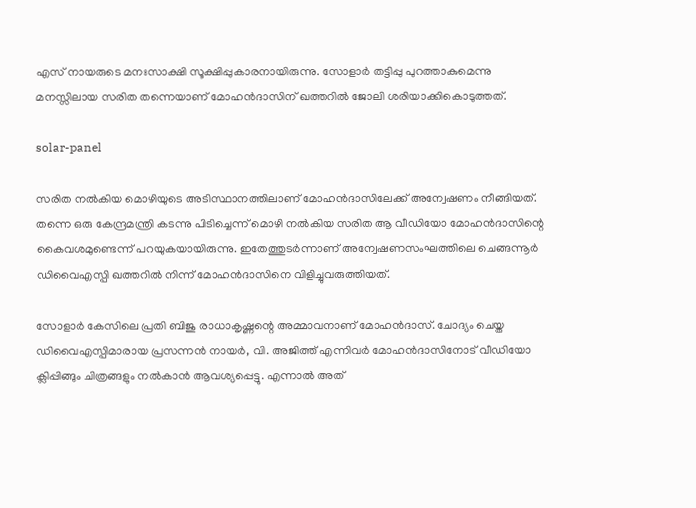എസ് നായരുടെ മനഃസാക്ഷി സൂക്ഷിപ്പുകാരനായിരുന്നു. സോളാര്‍ തട്ടിപ്പു പുറത്താകുമെന്നു മനസ്സിലായ സരിത തന്നെയാണ് മോഹന്‍ദാസിന് ഖത്തറില്‍ ജോലി ശരിയാക്കികൊടുത്തത്.

solar-panel

സരിത നല്‍കിയ മൊഴിയുടെ അടിസ്ഥാനത്തിലാണ് മോഹന്‍ദാസിലേക്ക് അന്വേഷണം നീങ്ങിയത്. തന്നെ ഒരു കേന്ദ്രമന്ത്രി കടന്നു പിടിച്ചെന്ന് മൊഴി നല്‍കിയ സരിത ആ വീഡിയോ മോഹന്‍ദാസിന്റെ കൈവശമുണ്ടെന്ന് പറയുകയായിരുന്നു. ഇതേത്തുടര്‍ന്നാണ് അന്വേഷണസംഘത്തിലെ ചെങ്ങന്നൂര്‍ ഡിവൈഎസ്പി ഖത്തറില്‍ നിന്ന് മോഹന്‍ദാസിനെ വിളിച്ചുവരുത്തിയത്.

സോളാര്‍ കേസിലെ പ്രതി ബിജു രാധാകൃഷ്ണന്റെ അമ്മാവനാണ് മോഹന്‍ദാസ്. ചോദ്യം ചെയ്ത ഡിവൈഎസ്പിമാരായ പ്രസന്നന്‍ നായര്‍, വി. അജിത്ത് എന്നിവര്‍ മോഹന്‍ദാസിനോട് വീഡിയോ ക്ലിപ്പിങ്ങും ചിത്രങ്ങളും നല്‍കാന്‍ ആവശ്യപ്പെട്ടു. എന്നാല്‍ അത്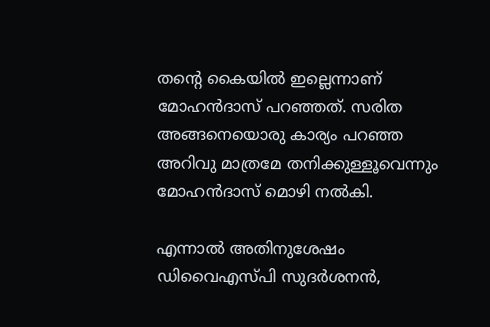തന്റെ കൈയില്‍ ഇല്ലെന്നാണ് മോഹന്‍ദാസ് പറഞ്ഞത്. സരിത അങ്ങനെയൊരു കാര്യം പറഞ്ഞ അറിവു മാത്രമേ തനിക്കുള്ളൂവെന്നും മോഹന്‍ദാസ് മൊഴി നല്‍കി.

എന്നാല്‍ അതിനുശേഷം ഡിവൈഎസ്പി സുദര്‍ശനന്‍,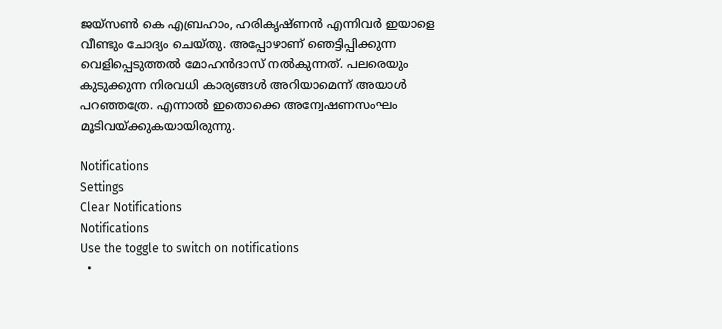ജയ്‌സണ്‍ കെ എബ്രഹാം, ഹരികൃഷ്ണന്‍ എന്നിവര്‍ ഇയാളെ വീണ്ടും ചോദ്യം ചെയ്തു. അപ്പോഴാണ് ഞെട്ടിപ്പിക്കുന്ന വെളിപ്പെടുത്തല്‍ മോഹന്‍ദാസ് നല്‍കുന്നത്. പലരെയും കുടുക്കുന്ന നിരവധി കാര്യങ്ങള്‍ അറിയാമെന്ന് അയാള്‍ പറഞ്ഞത്രേ. എന്നാല്‍ ഇതൊക്കെ അന്വേഷണസംഘം മൂടിവയ്ക്കുകയായിരുന്നു.

Notifications
Settings
Clear Notifications
Notifications
Use the toggle to switch on notifications
  •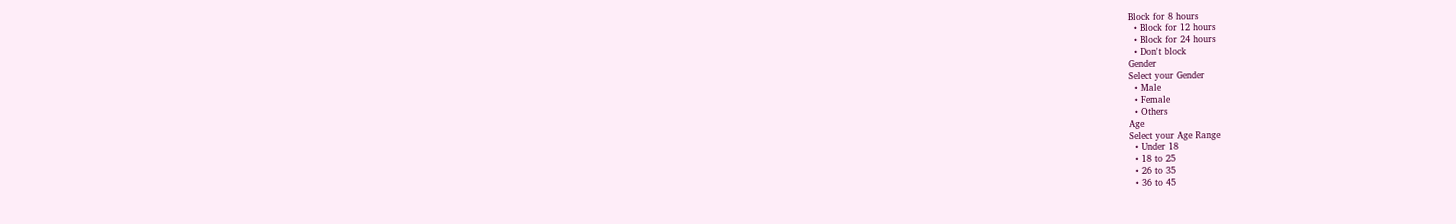Block for 8 hours
  • Block for 12 hours
  • Block for 24 hours
  • Don't block
Gender
Select your Gender
  • Male
  • Female
  • Others
Age
Select your Age Range
  • Under 18
  • 18 to 25
  • 26 to 35
  • 36 to 45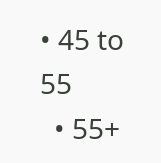• 45 to 55
  • 55+